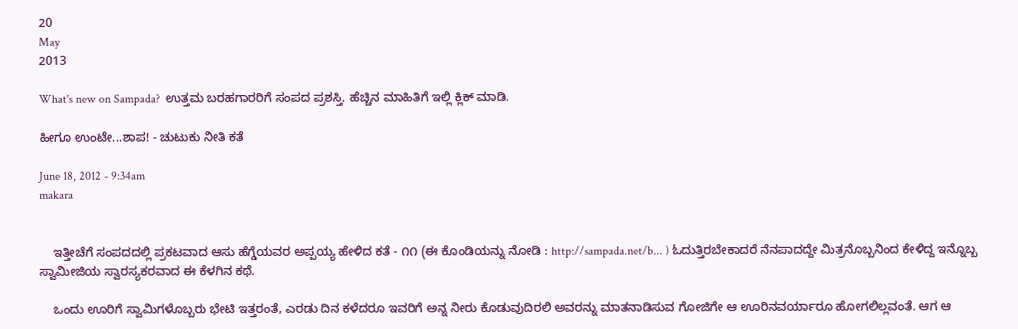20
May
2013

What's new on Sampada?  ಉತ್ತಮ ಬರಹಗಾರರಿಗೆ ಸಂಪದ ಪ್ರಶಸ್ತಿ. ಹೆಚ್ಚಿನ ಮಾಹಿತಿಗೆ ಇಲ್ಲಿ ಕ್ಲಿಕ್ ಮಾಡಿ.

ಹೀಗೂ ಉಂಟೇ...ಶಾಪ! - ಚುಟುಕು ನೀತಿ ಕತೆ

June 18, 2012 - 9:34am
makara


    ಇತ್ತೀಚೆಗೆ ಸಂಪದದಲ್ಲಿ ಪ್ರಕಟವಾದ ಆಸು ಹೆಗ್ಡೆಯವರ ಅಪ್ಪಯ್ಯ ಹೇಳಿದ ಕತೆ - ೧೧ (ಈ ಕೊಂಡಿಯನ್ನು ನೋಡಿ : http://sampada.net/b... ) ಓದುತ್ತಿರಬೇಕಾದರೆ ನೆನಪಾದದ್ದೇ ಮಿತ್ರನೊಬ್ಬನಿಂದ ಕೇಳಿದ್ದ ಇನ್ನೊಬ್ಬ ಸ್ವಾಮೀಜಿಯ ಸ್ವಾರಸ್ಯಕರವಾದ ಈ ಕೆಳಗಿನ ಕಥೆ.

    ಒಂದು ಊರಿಗೆ ಸ್ವಾಮಿಗಳೊಬ್ಬರು ಭೇಟಿ ಇತ್ತರಂತೆ, ಎರಡು ದಿನ ಕಳೆದರೂ ಇವರಿಗೆ ಅನ್ನ ನೀರು ಕೊಡುವುದಿರಲಿ ಅವರನ್ನು ಮಾತನಾಡಿಸುವ ಗೋಜಿಗೇ ಆ ಊರಿನವರ್ಯಾರೂ ಹೋಗಲಿಲ್ಲವಂತೆ. ಆಗ ಆ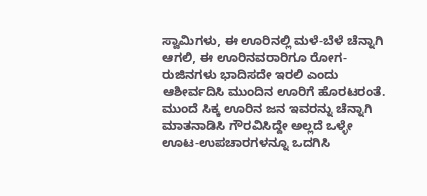ಸ್ವಾಮಿಗಳು, ಈ ಊರಿನಲ್ಲಿ ಮಳೆ-ಬೆಳೆ ಚೆನ್ನಾಗಿ ಆಗಲಿ, ಈ ಊರಿನವರಾರಿಗೂ ರೋಗ-ರುಜಿನಗಳು ಭಾದಿಸದೇ ಇರಲಿ ಎಂದು ಆಶೀರ್ವದಿಸಿ ಮುಂದಿನ ಊರಿಗೆ ಹೊರಟರಂತೆ. ಮುಂದೆ ಸಿಕ್ಕ ಊರಿನ ಜನ ಇವರನ್ನು ಚೆನ್ನಾಗಿ ಮಾತನಾಡಿಸಿ ಗೌರವಿಸಿದ್ದೇ ಅಲ್ಲದೆ ಒಳ್ಳೇ ಊಟ-ಉಪಚಾರಗಳನ್ನೂ ಒದಗಿಸಿ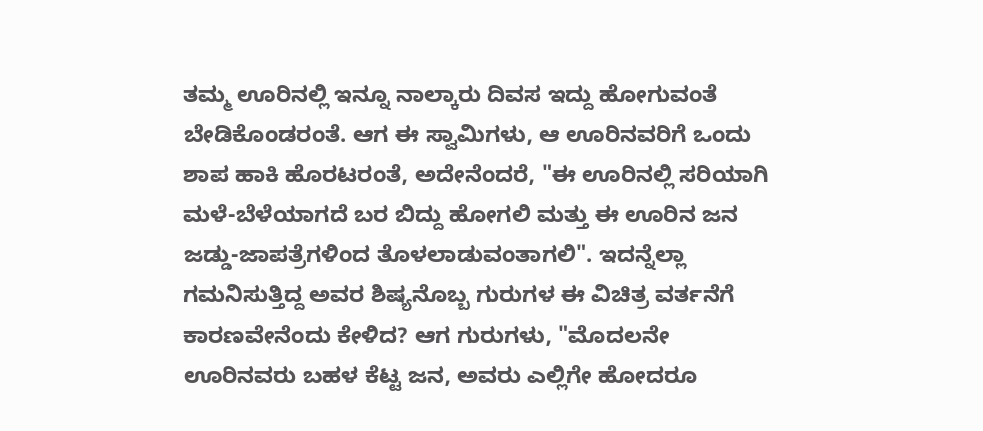ತಮ್ಮ ಊರಿನಲ್ಲಿ ಇನ್ನೂ ನಾಲ್ಕಾರು ದಿವಸ ಇದ್ದು ಹೋಗುವಂತೆ ಬೇಡಿಕೊಂಡರಂತೆ. ಆಗ ಈ ಸ್ವಾಮಿಗಳು, ಆ ಊರಿನವರಿಗೆ ಒಂದು ಶಾಪ ಹಾಕಿ ಹೊರಟರಂತೆ, ಅದೇನೆಂದರೆ, "ಈ ಊರಿನಲ್ಲಿ ಸರಿಯಾಗಿ ಮಳೆ-ಬೆಳೆಯಾಗದೆ ಬರ ಬಿದ್ದು ಹೋಗಲಿ ಮತ್ತು ಈ ಊರಿನ ಜನ ಜಡ್ಡು-ಜಾಪತ್ರೆಗಳಿಂದ ತೊಳಲಾಡುವಂತಾಗಲಿ". ಇದನ್ನೆಲ್ಲಾ ಗಮನಿಸುತ್ತಿದ್ದ ಅವರ ಶಿಷ್ಯನೊಬ್ಬ ಗುರುಗಳ ಈ ವಿಚಿತ್ರ ವರ್ತನೆಗೆ ಕಾರಣವೇನೆಂದು ಕೇಳಿದ? ಆಗ ಗುರುಗಳು, "ಮೊದಲನೇ ಊರಿನವರು ಬಹಳ ಕೆಟ್ಟ ಜನ, ಅವರು ಎಲ್ಲಿಗೇ ಹೋದರೂ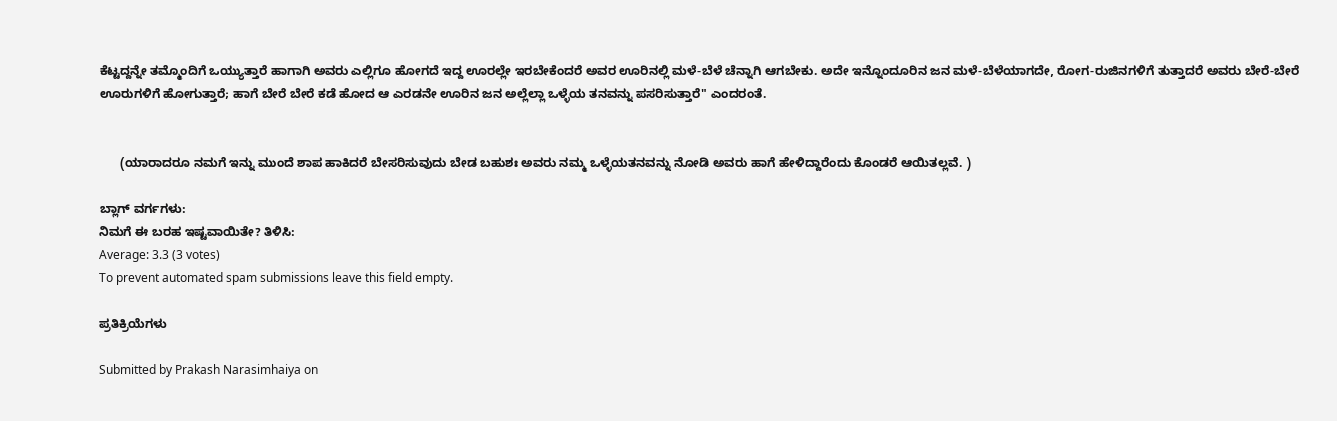ಕೆಟ್ಟದ್ದನ್ನೇ ತಮ್ಮೊಂದಿಗೆ ಒಯ್ಯುತ್ತಾರೆ ಹಾಗಾಗಿ ಅವರು ಎಲ್ಲಿಗೂ ಹೋಗದೆ ಇದ್ದ ಊರಲ್ಲೇ ಇರಬೇಕೆಂದರೆ ಅವರ ಊರಿನಲ್ಲಿ ಮಳೆ-ಬೆಳೆ ಚೆನ್ನಾಗಿ ಆಗಬೇಕು. ಅದೇ ಇನ್ನೊಂದೂರಿನ ಜನ ಮಳೆ-ಬೆಳೆಯಾಗದೇ, ರೋಗ-ರುಜಿನಗಳಿಗೆ ತುತ್ತಾದರೆ ಅವರು ಬೇರೆ-ಬೇರೆ ಊರುಗಳಿಗೆ ಹೋಗುತ್ತಾರೆ; ಹಾಗೆ ಬೇರೆ ಬೇರೆ ಕಡೆ ಹೋದ ಆ ಎರಡನೇ ಊರಿನ ಜನ ಅಲ್ಲೆಲ್ಲಾ ಒಳ್ಳೆಯ ತನವನ್ನು ಪಸರಿಸುತ್ತಾರೆ" ಎಂದರಂತೆ.


      (ಯಾರಾದರೂ ನಮಗೆ ಇನ್ನು ಮುಂದೆ ಶಾಪ ಹಾಕಿದರೆ ಬೇಸರಿಸುವುದು ಬೇಡ ಬಹುಶಃ ಅವರು ನಮ್ಮ ಒಳ್ಳೆಯತನವನ್ನು ನೋಡಿ ಅವರು ಹಾಗೆ ಹೇಳಿದ್ದಾರೆಂದು ಕೊಂಡರೆ ಆಯಿತಲ್ಲವೆ. )

ಬ್ಲಾಗ್ ವರ್ಗಗಳು:
ನಿಮಗೆ ಈ ಬರಹ ಇಷ್ಟವಾಯಿತೇ? ತಿಳಿಸಿ:
Average: 3.3 (3 votes)
To prevent automated spam submissions leave this field empty.

ಪ್ರತಿಕ್ರಿಯೆಗಳು

Submitted by Prakash Narasimhaiya on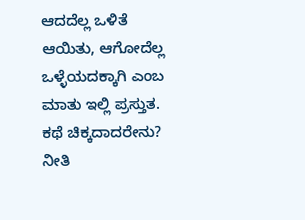ಆದದೆಲ್ಲ ಒಳಿತೆ ಆಯಿತು, ಆಗೋದೆಲ್ಲ ಒಳ್ಳೆಯದಕ್ಕಾಗಿ ಎಂಬ ಮಾತು ಇಲ್ಲಿ ಪ್ರಸ್ತುತ. ಕಥೆ ಚಿಕ್ಕದಾದರೇನು? ನೀತಿ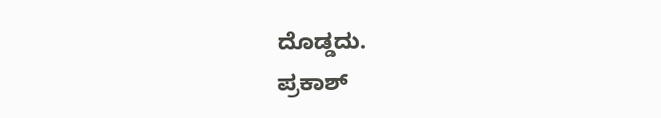ದೊಡ್ಡದು.
ಪ್ರಕಾಶ್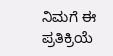ನಿಮಗೆ ಈ ಪ್ರತಿಕ್ರಿಯೆ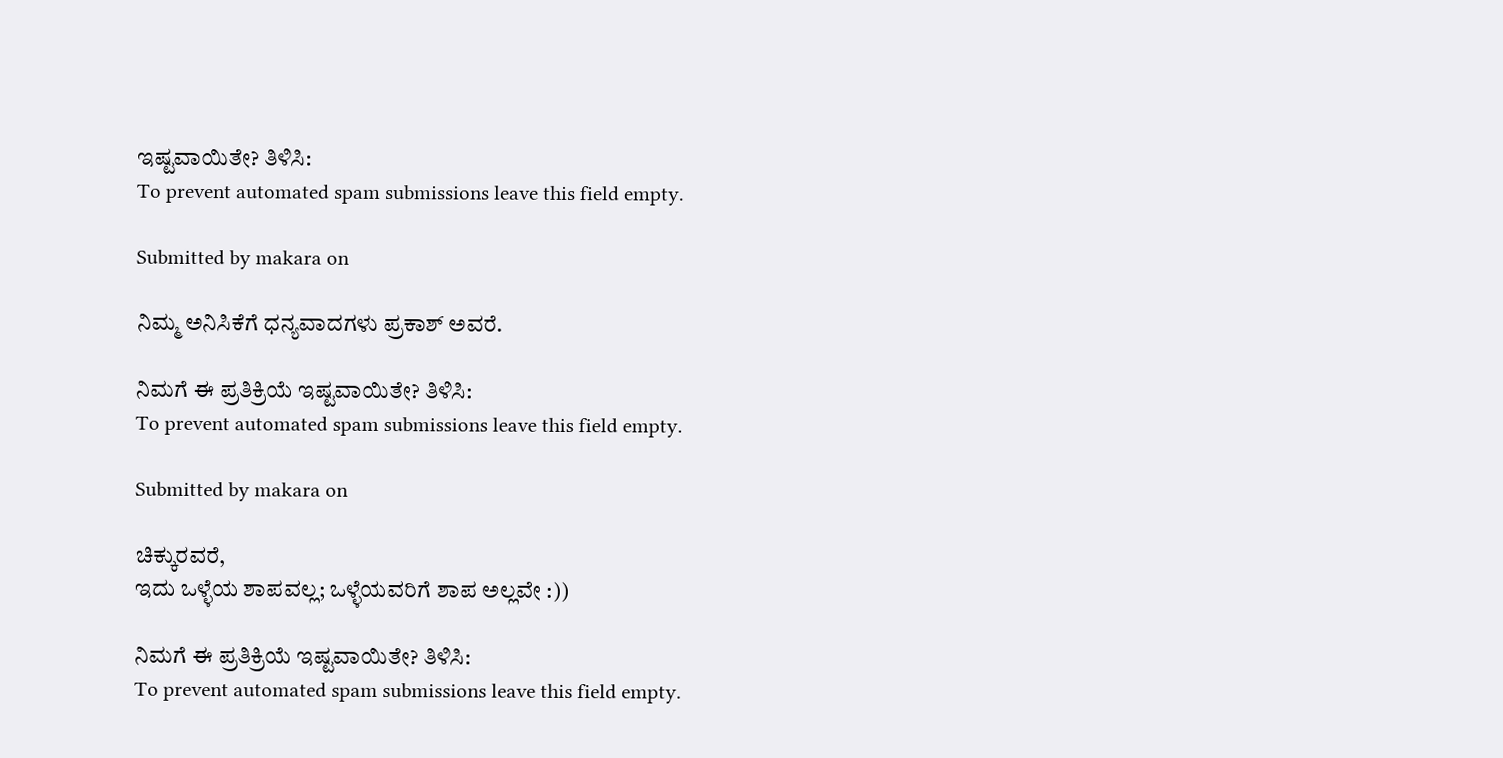ಇಷ್ಟವಾಯಿತೇ? ತಿಳಿಸಿ:
To prevent automated spam submissions leave this field empty.

Submitted by makara on

ನಿಮ್ಮ ಅನಿಸಿಕೆಗೆ ಧನ್ಯವಾದಗಳು ಪ್ರಕಾಶ್ ಅವರೆ.

ನಿಮಗೆ ಈ ಪ್ರತಿಕ್ರಿಯೆ ಇಷ್ಟವಾಯಿತೇ? ತಿಳಿಸಿ:
To prevent automated spam submissions leave this field empty.

Submitted by makara on

ಚಿಕ್ಕುರವರೆ,
ಇದು ಒಳ್ಳೆಯ ಶಾಪವಲ್ಲ; ಒಳ್ಳೆಯವರಿಗೆ ಶಾಪ ಅಲ್ಲವೇ :))

ನಿಮಗೆ ಈ ಪ್ರತಿಕ್ರಿಯೆ ಇಷ್ಟವಾಯಿತೇ? ತಿಳಿಸಿ:
To prevent automated spam submissions leave this field empty.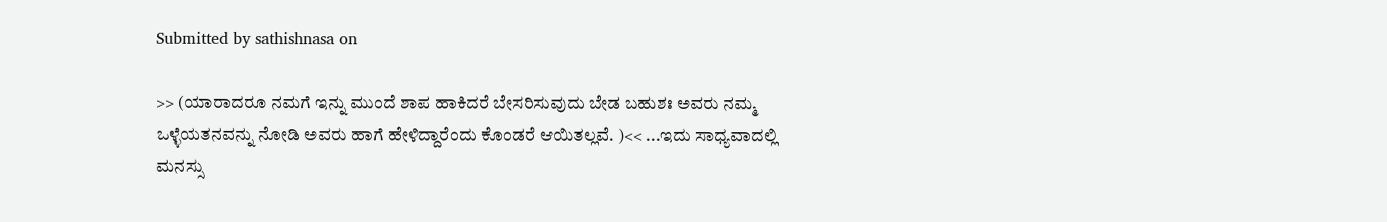Submitted by sathishnasa on

>> (ಯಾರಾದರೂ ನಮಗೆ ಇನ್ನು ಮುಂದೆ ಶಾಪ ಹಾಕಿದರೆ ಬೇಸರಿಸುವುದು ಬೇಡ ಬಹುಶಃ ಅವರು ನಮ್ಮ ಒಳ್ಳೆಯತನವನ್ನು ನೋಡಿ ಅವರು ಹಾಗೆ ಹೇಳಿದ್ದಾರೆಂದು ಕೊಂಡರೆ ಆಯಿತಲ್ಲವೆ. )<< ...ಇದು ಸಾಧ್ಯವಾದಲ್ಲಿ ಮನಸ್ಸು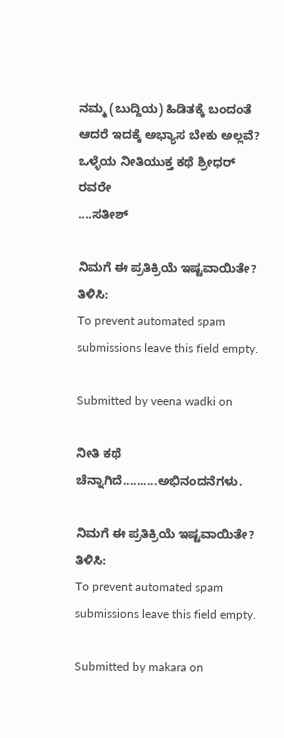ನಮ್ಮ (ಬುದ್ದಿಯ) ಹಿಡಿತಕ್ಕೆ ಬಂದಂತೆ ಆದರೆ ಇದಕ್ಕೆ ಅಭ್ಯಾಸ ಬೇಕು ಅಲ್ಲವೆ?
ಒಳ್ಳೆಯ ನೀತಿಯುಕ್ತ ಕಥೆ ಶ್ರೀಧರ್ ರವರೇ
....ಸತೀಶ್

ನಿಮಗೆ ಈ ಪ್ರತಿಕ್ರಿಯೆ ಇಷ್ಟವಾಯಿತೇ? ತಿಳಿಸಿ:
To prevent automated spam submissions leave this field empty.

Submitted by veena wadki on

ನೀತಿ ಕಥೆ ಚೆನ್ನಾಗಿದೆ..........ಅಭಿನಂದನೆಗಳು.

ನಿಮಗೆ ಈ ಪ್ರತಿಕ್ರಿಯೆ ಇಷ್ಟವಾಯಿತೇ? ತಿಳಿಸಿ:
To prevent automated spam submissions leave this field empty.

Submitted by makara on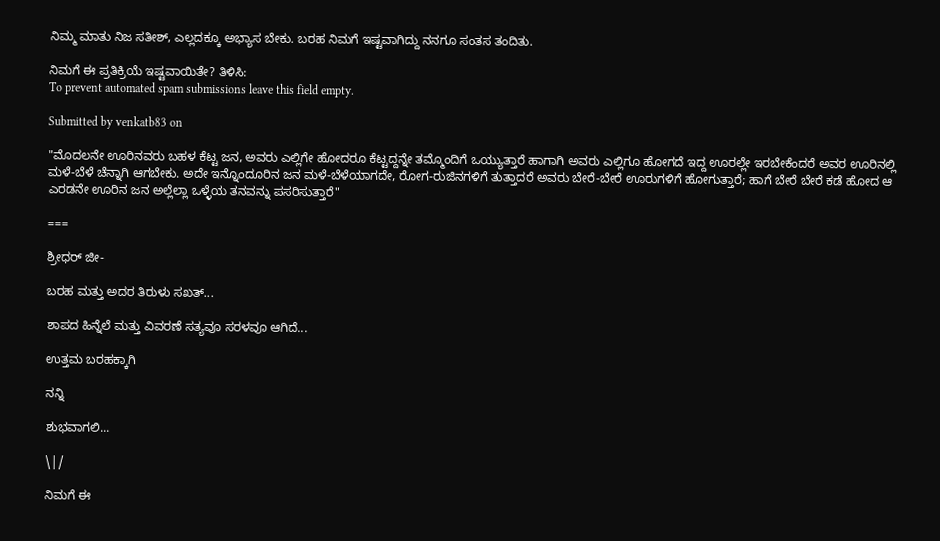ನಿಮ್ಮ ಮಾತು ನಿಜ ಸತೀಶ್, ಎಲ್ಲದಕ್ಕೂ ಅಭ್ಯಾಸ ಬೇಕು. ಬರಹ ನಿಮಗೆ ಇಷ್ಟವಾಗಿದ್ದು ನನಗೂ ಸಂತಸ ತಂದಿತು.

ನಿಮಗೆ ಈ ಪ್ರತಿಕ್ರಿಯೆ ಇಷ್ಟವಾಯಿತೇ? ತಿಳಿಸಿ:
To prevent automated spam submissions leave this field empty.

Submitted by venkatb83 on

"ಮೊದಲನೇ ಊರಿನವರು ಬಹಳ ಕೆಟ್ಟ ಜನ, ಅವರು ಎಲ್ಲಿಗೇ ಹೋದರೂ ಕೆಟ್ಟದ್ದನ್ನೇ ತಮ್ಮೊಂದಿಗೆ ಒಯ್ಯುತ್ತಾರೆ ಹಾಗಾಗಿ ಅವರು ಎಲ್ಲಿಗೂ ಹೋಗದೆ ಇದ್ದ ಊರಲ್ಲೇ ಇರಬೇಕೆಂದರೆ ಅವರ ಊರಿನಲ್ಲಿ ಮಳೆ-ಬೆಳೆ ಚೆನ್ನಾಗಿ ಆಗಬೇಕು. ಅದೇ ಇನ್ನೊಂದೂರಿನ ಜನ ಮಳೆ-ಬೆಳೆಯಾಗದೇ, ರೋಗ-ರುಜಿನಗಳಿಗೆ ತುತ್ತಾದರೆ ಅವರು ಬೇರೆ-ಬೇರೆ ಊರುಗಳಿಗೆ ಹೋಗುತ್ತಾರೆ; ಹಾಗೆ ಬೇರೆ ಬೇರೆ ಕಡೆ ಹೋದ ಆ ಎರಡನೇ ಊರಿನ ಜನ ಅಲ್ಲೆಲ್ಲಾ ಒಳ್ಳೆಯ ತನವನ್ನು ಪಸರಿಸುತ್ತಾರೆ"

===

ಶ್ರೀಧರ್ ಜೀ-

ಬರಹ ಮತ್ತು ಅದರ ತಿರುಳು ಸಖತ್...

ಶಾಪದ ಹಿನ್ನೆಲೆ ಮತ್ತು ವಿವರಣೆ ಸತ್ಯವೂ ಸರಳವೂ ಆಗಿದೆ...

ಉತ್ತಮ ಬರಹಕ್ಕಾಗಿ

ನನ್ನಿ

ಶುಭವಾಗಲಿ...

\|/

ನಿಮಗೆ ಈ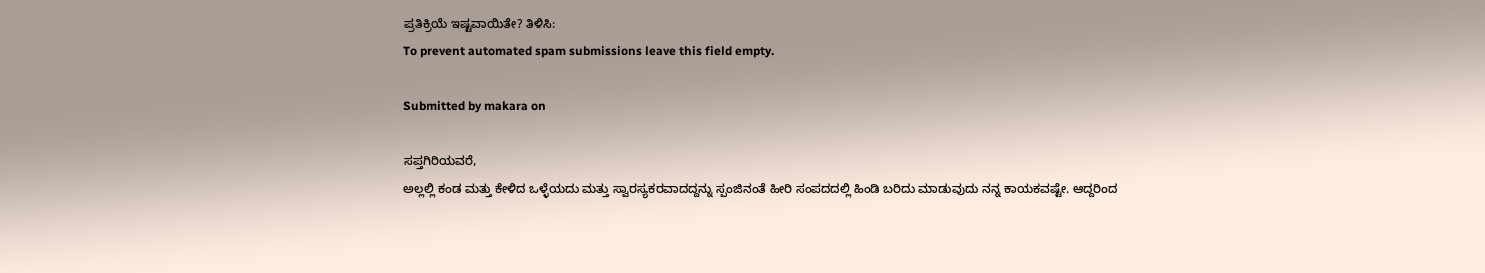ಪ್ರತಿಕ್ರಿಯೆ ಇಷ್ಟವಾಯಿತೇ? ತಿಳಿಸಿ:
To prevent automated spam submissions leave this field empty.

Submitted by makara on

ಸಪ್ತಗಿರಿಯವರೆ,
ಅಲ್ಲಲ್ಲಿ ಕಂಡ ಮತ್ತು ಕೇಳಿದ ಒಳ್ಳೆಯದು ಮತ್ತು ಸ್ವಾರಸ್ಯಕರವಾದದ್ದನ್ನು ಸ್ಪಂಜಿನಂತೆ ಹೀರಿ ಸಂಪದದಲ್ಲಿ ಹಿಂಡಿ ಬರಿದು ಮಾಡುವುದು ನನ್ನ ಕಾಯಕವಷ್ಟೇ. ಆದ್ದರಿಂದ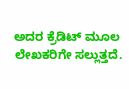ಅದರ ಕ್ರೆಡಿಟ್ ಮೂಲ ಲೇಖಕರಿಗೇ ಸಲ್ಲುತ್ತದೆ.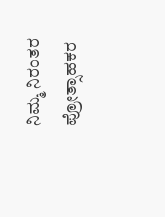ನಿಮ್ಮ ನಿರಂತರ ಪ್ರೋತ್ಸಾಹಕರ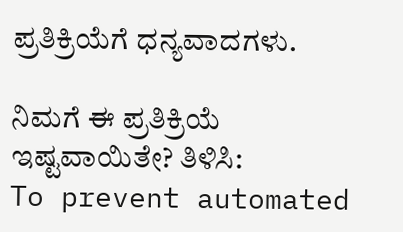ಪ್ರತಿಕ್ರಿಯೆಗೆ ಧನ್ಯವಾದಗಳು.

ನಿಮಗೆ ಈ ಪ್ರತಿಕ್ರಿಯೆ ಇಷ್ಟವಾಯಿತೇ? ತಿಳಿಸಿ:
To prevent automated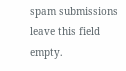spam submissions leave this field empty.